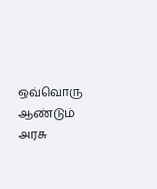ஒவ்வொரு ஆண்டும் அரசு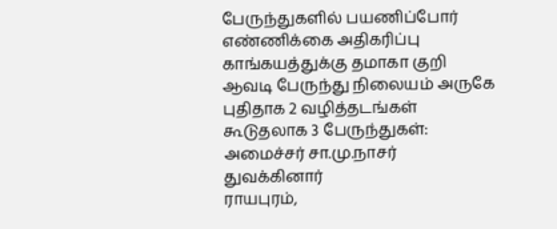பேருந்துகளில் பயணிப்போர் எண்ணிக்கை அதிகரிப்பு
காங்கயத்துக்கு தமாகா குறி
ஆவடி பேருந்து நிலையம் அருகே புதிதாக 2 வழித்தடங்கள் கூடுதலாக 3 பேருந்துகள்: அமைச்சர் சா.மு.நாசர் துவக்கினார்
ராயபுரம்,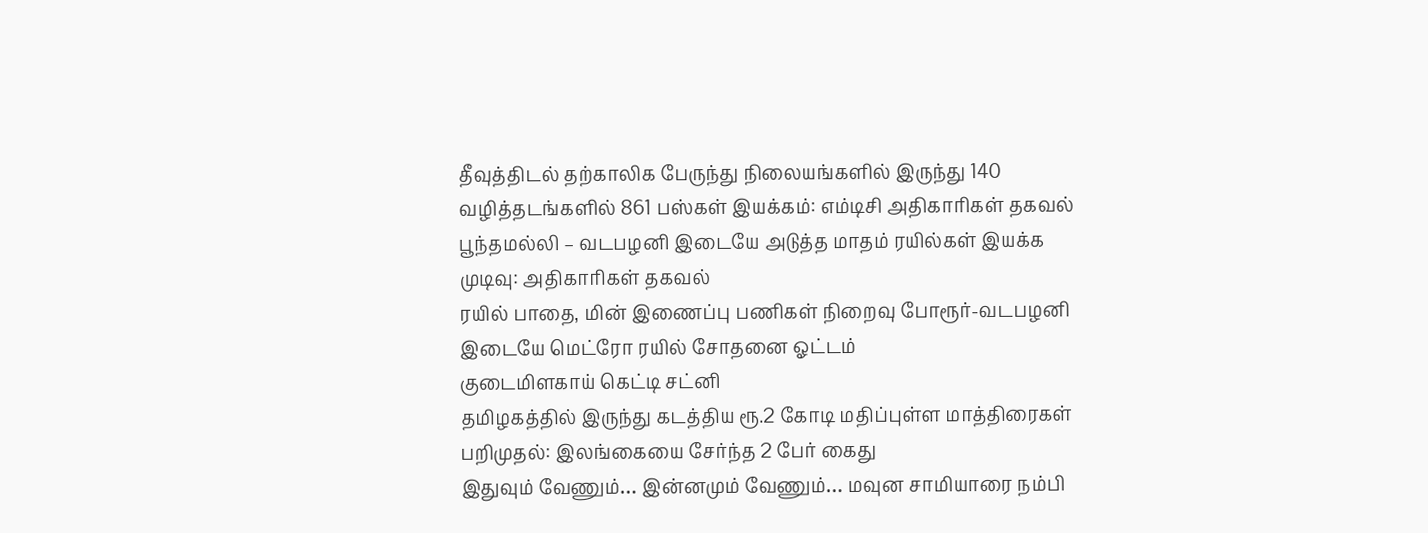தீவுத்திடல் தற்காலிக பேருந்து நிலையங்களில் இருந்து 140 வழித்தடங்களில் 861 பஸ்கள் இயக்கம்: எம்டிசி அதிகாரிகள் தகவல்
பூந்தமல்லி – வடபழனி இடையே அடுத்த மாதம் ரயில்கள் இயக்க முடிவு: அதிகாரிகள் தகவல்
ரயில் பாதை, மின் இணைப்பு பணிகள் நிறைவு போரூர்-வடபழனி இடையே மெட்ரோ ரயில் சோதனை ஓட்டம்
குடைமிளகாய் கெட்டி சட்னி
தமிழகத்தில் இருந்து கடத்திய ரூ.2 கோடி மதிப்புள்ள மாத்திரைகள் பறிமுதல்: இலங்கையை சேர்ந்த 2 பேர் கைது
இதுவும் வேணும்… இன்னமும் வேணும்… மவுன சாமியாரை நம்பி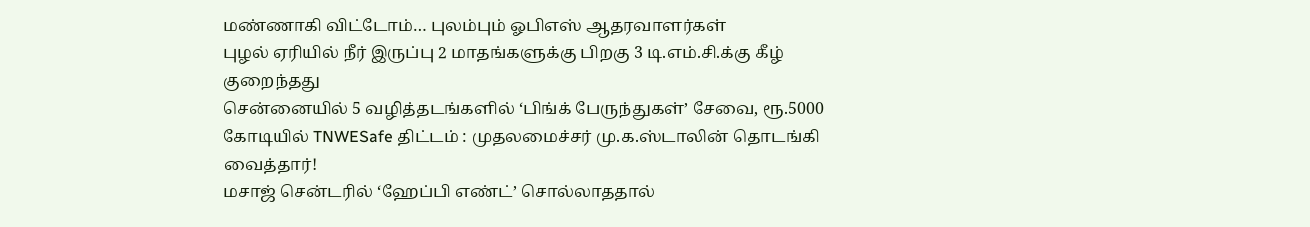மண்ணாகி விட்டோம்… புலம்பும் ஓபிஎஸ் ஆதரவாளர்கள்
புழல் ஏரியில் நீர் இருப்பு 2 மாதங்களுக்கு பிறகு 3 டி.எம்.சி.க்கு கீழ் குறைந்தது
சென்னையில் 5 வழித்தடங்களில் ‘பிங்க் பேருந்துகள்’ சேவை, ரூ.5000 கோடியில் TNWESafe திட்டம் : முதலமைச்சர் மு.க.ஸ்டாலின் தொடங்கி வைத்தார்!
மசாஜ் சென்டரில் ‘ஹேப்பி எண்ட்’ சொல்லாததால்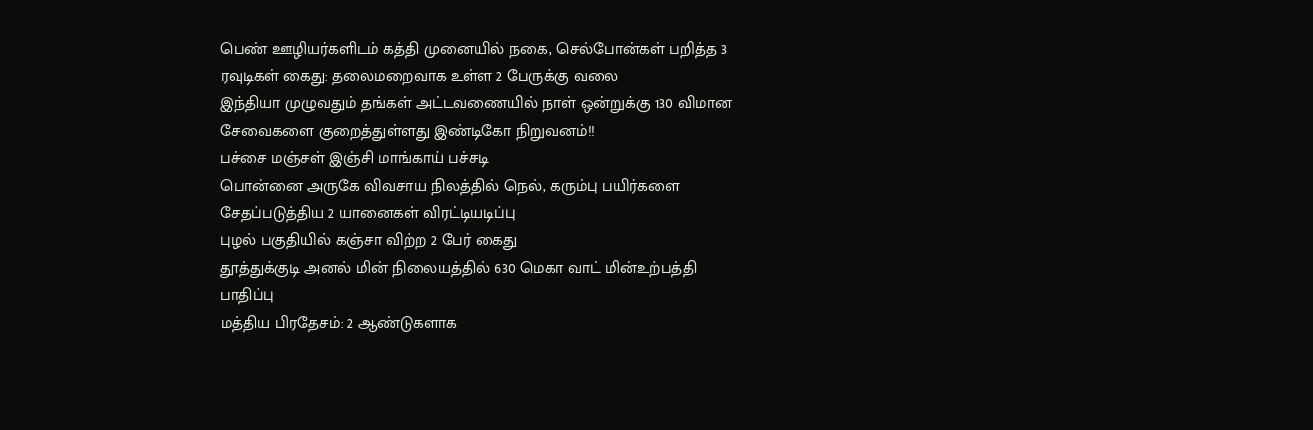பெண் ஊழியர்களிடம் கத்தி முனையில் நகை, செல்போன்கள் பறித்த 3 ரவுடிகள் கைது: தலைமறைவாக உள்ள 2 பேருக்கு வலை
இந்தியா முழுவதும் தங்கள் அட்டவணையில் நாள் ஒன்றுக்கு 130 விமான சேவைகளை குறைத்துள்ளது இண்டிகோ நிறுவனம்!!
பச்சை மஞ்சள் இஞ்சி மாங்காய் பச்சடி
பொன்னை அருகே விவசாய நிலத்தில் நெல், கரும்பு பயிர்களை சேதப்படுத்திய 2 யானைகள் விரட்டியடிப்பு
புழல் பகுதியில் கஞ்சா விற்ற 2 பேர் கைது
தூத்துக்குடி அனல் மின் நிலையத்தில் 630 மெகா வாட் மின்உற்பத்தி பாதிப்பு
மத்திய பிரதேசம்: 2 ஆண்டுகளாக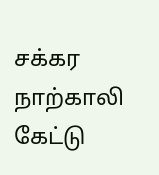சக்கர நாற்காலி கேட்டு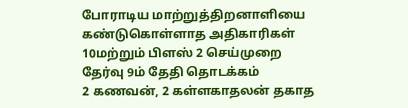போராடிய மாற்றுத்திறனாளியை கண்டுகொள்ளாத அதிகாரிகள்
10மற்றும் பிளஸ் 2 செய்முறை தேர்வு 9ம் தேதி தொடக்கம்
2 கணவன், 2 கள்ளகாதலன் தகாத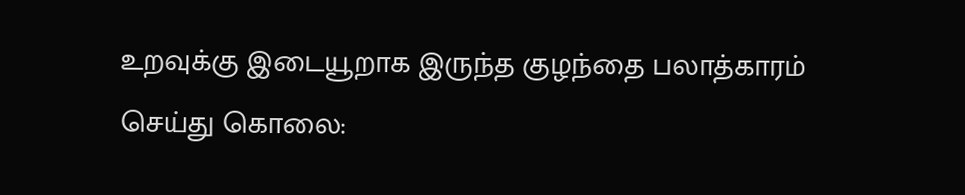உறவுக்கு இடையூறாக இருந்த குழந்தை பலாத்காரம் செய்து கொலை: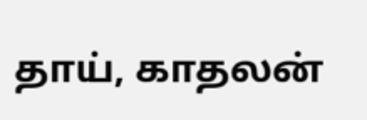தாய், காதலன்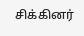சிக்கினர்